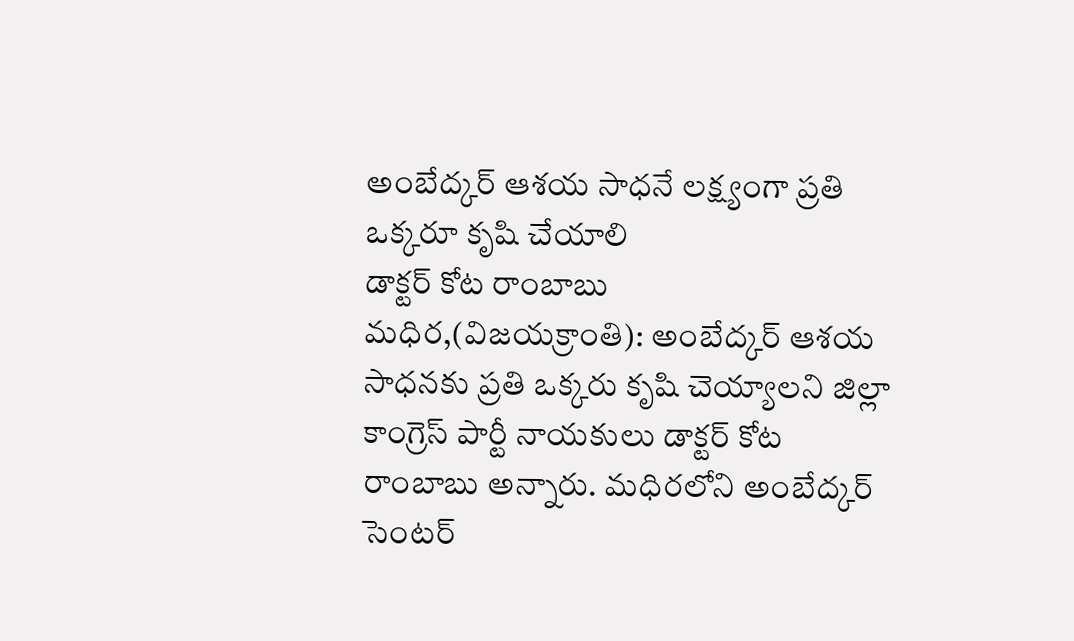అంబేద్కర్ ఆశయ సాధనే లక్ష్యంగా ప్రతి ఒక్కరూ కృషి చేయాలి
డాక్టర్ కోట రాంబాబు
మధిర,(విజయక్రాంతి): అంబేద్కర్ ఆశయ సాధనకు ప్రతి ఒక్కరు కృషి చెయ్యాలని జిల్లా కాంగ్రెస్ పార్టీ నాయకులు డాక్టర్ కోట రాంబాబు అన్నారు. మధిరలోని అంబేద్కర్ సెంటర్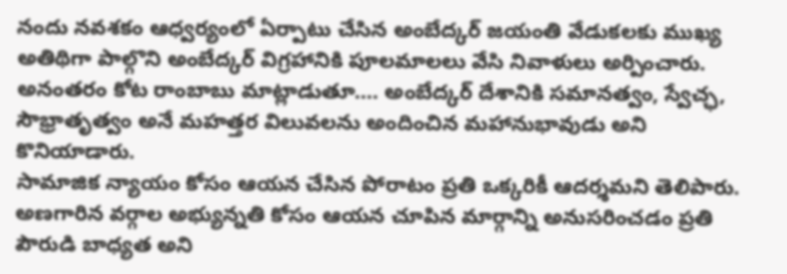నందు నవశకం ఆధ్వర్యంలో ఏర్పాటు చేసిన అంబేద్కర్ జయంతి వేడుకలకు ముఖ్య అతిథిగా పాల్గొని అంబేద్కర్ విగ్రహానికి పూలమాలలు వేసి నివాళులు అర్పించారు. అనంతరం కోట రాంబాబు మాట్లాడుతూ.... అంబేద్కర్ దేశానికి సమానత్వం, స్వేచ్ఛ, సౌభ్రాతృత్వం అనే మహత్తర విలువలను అందించిన మహానుభావుడు అని కొనియాడారు.
సామాజిక న్యాయం కోసం ఆయన చేసిన పోరాటం ప్రతి ఒక్కరికీ ఆదర్శమని తెలిపారు. అణగారిన వర్గాల అభ్యున్నతి కోసం ఆయన చూపిన మార్గాన్ని అనుసరించడం ప్రతి పౌరుడి బాధ్యత అని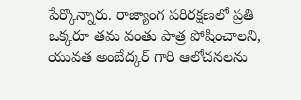పేర్కొన్నారు. రాజ్యాంగ పరిరక్షణలో ప్రతి ఒక్కరూ తమ వంతు పాత్ర పోషించాలని, యువత అంబేద్కర్ గారి ఆలోచనలను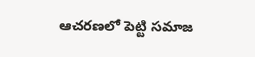ఆచరణలో పెట్టి సమాజ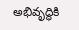అభివృద్ధికి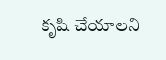కృషి చేయాలని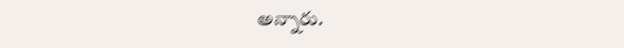అన్నారు.